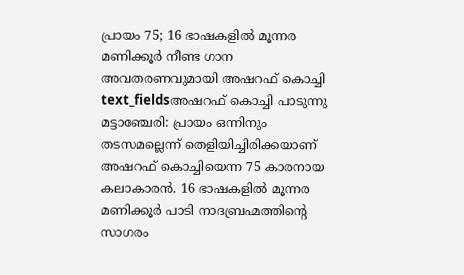പ്രായം 75; 16 ഭാഷകളിൽ മൂന്നര മണിക്കൂർ നീണ്ട ഗാന അവതരണവുമായി അഷറഫ് കൊച്ചി
text_fieldsഅഷറഫ് കൊച്ചി പാടുന്നു
മട്ടാഞ്ചേരി: പ്രായം ഒന്നിനും തടസമല്ലെന്ന് തെളിയിച്ചിരിക്കയാണ് അഷറഫ് കൊച്ചിയെന്ന 75 കാരനായ കലാകാരൻ. 16 ഭാഷകളിൽ മൂന്നര മണിക്കൂർ പാടി നാദബ്രഹ്മത്തിന്റെ സാഗരം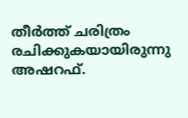തീർത്ത് ചരിത്രം രചിക്കുകയായിരുന്നു അഷറഫ്.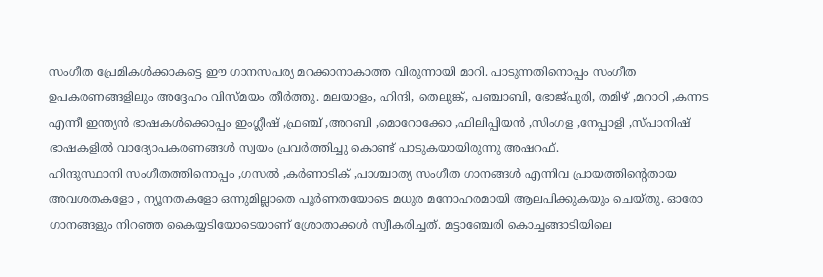സംഗീത പ്രേമികൾക്കാകട്ടെ ഈ ഗാനസപര്യ മറക്കാനാകാത്ത വിരുന്നായി മാറി. പാടുന്നതിനൊപ്പം സംഗീത ഉപകരണങ്ങളിലും അദ്ദേഹം വിസ്മയം തീർത്തു. മലയാളം, ഹിന്ദി, തെലുങ്ക്, പഞ്ചാബി, ഭോജ്പുരി, തമിഴ് ,മറാഠി ,കന്നട എന്നീ ഇന്ത്യൻ ഭാഷകൾക്കൊപ്പം ഇംഗ്ലീഷ് ,ഫ്രഞ്ച് ,അറബി ,മൊറോക്കോ ,ഫിലിപ്പിയൻ ,സിംഗള ,നേപ്പാളി ,സ്പാനിഷ് ഭാഷകളിൽ വാദ്യോപകരണങ്ങൾ സ്വയം പ്രവർത്തിച്ചു കൊണ്ട് പാടുകയായിരുന്നു അഷറഫ്.
ഹിന്ദുസ്ഥാനി സംഗീതത്തിനൊപ്പം ,ഗസൽ ,കർണാടിക് ,പാശ്ചാത്യ സംഗീത ഗാനങ്ങൾ എന്നിവ പ്രായത്തിന്റെതായ അവശതകളോ , ന്യൂനതകളോ ഒന്നുമില്ലാതെ പൂർണതയോടെ മധുര മനോഹരമായി ആലപിക്കുകയും ചെയ്തു. ഓരോ ഗാനങ്ങളും നിറഞ്ഞ കൈയ്യടിയോടെയാണ് ശ്രോതാക്കൾ സ്വീകരിച്ചത്. മട്ടാഞ്ചേരി കൊച്ചങ്ങാടിയിലെ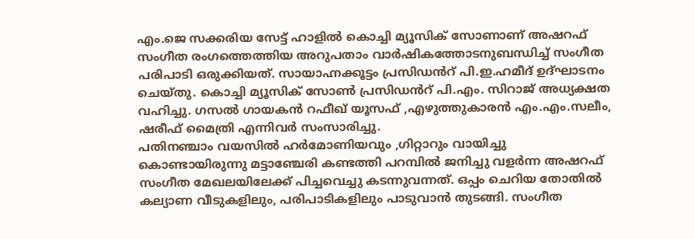എം.ജെ സക്കരിയ സേട്ട് ഹാളിൽ കൊച്ചി മ്യൂസിക് സോണാണ് അഷറഫ് സംഗീത രംഗത്തെത്തിയ അറുപതാം വാർഷികത്തോടനുബന്ധിച്ച് സംഗീത പരിപാടി ഒരുക്കിയത്. സായാഹ്നക്കൂട്ടം പ്രസിഡൻറ് പി.ഇ.ഹമീദ് ഉദ്ഘാടനം ചെയ്തു. കൊച്ചി മ്യൂസിക് സോൺ പ്രസിഡൻറ് പി.എം. സിറാജ് അധ്യക്ഷത വഹിച്ചു. ഗസൽ ഗായകൻ റഫീഖ് യൂസഫ് ,എഴുത്തുകാരൻ എം.എം.സലീം, ഷരീഫ് മൈത്രി എന്നിവർ സംസാരിച്ചു.
പതിനഞ്ചാം വയസിൽ ഹർമോണിയവും ,ഗിറ്റാറും വായിച്ചു കൊണ്ടായിരുന്നു മട്ടാഞ്ചേരി കണ്ടത്തി പറമ്പിൽ ജനിച്ചു വളർന്ന അഷറഫ് സംഗീത മേഖലയിലേക്ക് പിച്ചവെച്ചു കടന്നുവന്നത്. ഒപ്പം ചെറിയ തോതിൽ കല്യാണ വീടുകളിലും, പരിപാടികളിലും പാടുവാൻ തുടങ്ങി. സംഗീത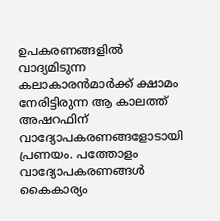ഉപകരണങ്ങളിൽ വാദ്യമിടുന്ന കലാകാരൻമാർക്ക് ക്ഷാമം നേരിട്ടിരുന്ന ആ കാലത്ത് അഷറഫിന് വാദ്യോപകരണങ്ങളോടായി പ്രണയം. പത്തോളം വാദ്യോപകരണങ്ങൾ കൈകാര്യം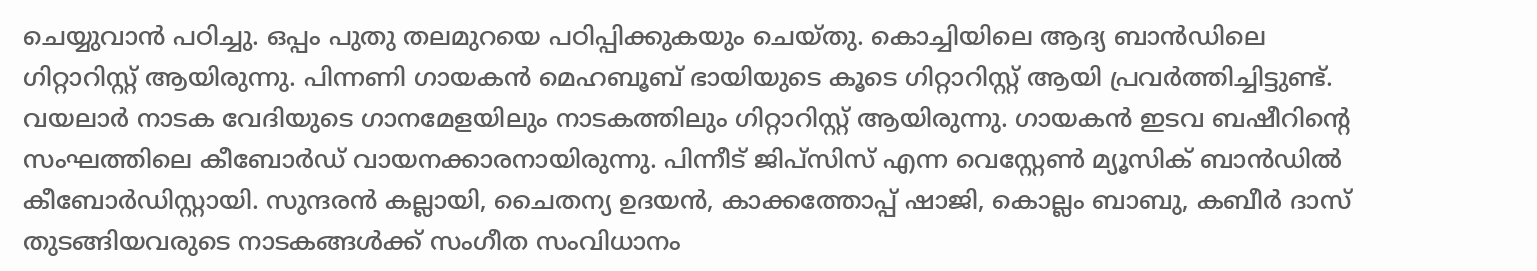ചെയ്യുവാൻ പഠിച്ചു. ഒപ്പം പുതു തലമുറയെ പഠിപ്പിക്കുകയും ചെയ്തു. കൊച്ചിയിലെ ആദ്യ ബാൻഡിലെ ഗിറ്റാറിസ്റ്റ് ആയിരുന്നു. പിന്നണി ഗായകൻ മെഹബൂബ് ഭായിയുടെ കൂടെ ഗിറ്റാറിസ്റ്റ് ആയി പ്രവർത്തിച്ചിട്ടുണ്ട്. വയലാർ നാടക വേദിയുടെ ഗാനമേളയിലും നാടകത്തിലും ഗിറ്റാറിസ്റ്റ് ആയിരുന്നു. ഗായകൻ ഇടവ ബഷീറിന്റെ സംഘത്തിലെ കീബോർഡ് വായനക്കാരനായിരുന്നു. പിന്നീട് ജിപ്സിസ് എന്ന വെസ്റ്റേൺ മ്യൂസിക് ബാൻഡിൽ കീബോർഡിസ്റ്റായി. സുന്ദരൻ കല്ലായി, ചൈതന്യ ഉദയൻ, കാക്കത്തോപ്പ് ഷാജി, കൊല്ലം ബാബു, കബീർ ദാസ് തുടങ്ങിയവരുടെ നാടകങ്ങൾക്ക് സംഗീത സംവിധാനം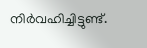നിർവഹിച്ചിട്ടുണ്ട്.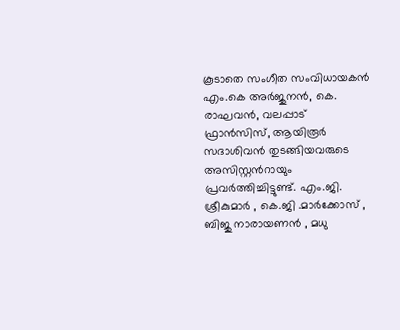കൂടാതെ സംഗീത സംവിധായകൻ എം.കെ അർജുനൻ, കെ. രാഘവൻ, വലപ്പാട് ഫ്രാൻസിസ്, ആയിരൂർ സദാശിവൻ തുടങ്ങിയവരുടെ അസിസ്റ്റൻറായും പ്രവർത്തിച്ചിട്ടുണ്ട്. എം.ജി. ശ്രീകുമാർ , കെ.ജി .മാർക്കോസ് , ബിജു നാരായണൻ , മധു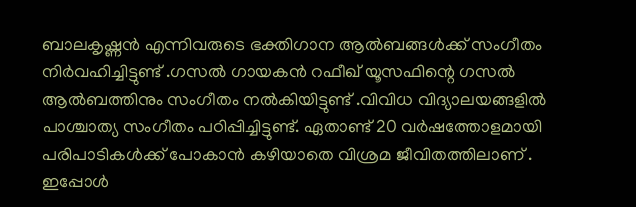ബാലകൃഷ്ണൻ എന്നിവരുടെ ഭക്തിഗാന ആൽബങ്ങൾക്ക് സംഗീതം നിർവഹിച്ചിട്ടുണ്ട് .ഗസൽ ഗായകൻ റഫീഖ് യൂസഫിന്റെ ഗസൽ ആൽബത്തിനും സംഗീതം നൽകിയിട്ടുണ്ട് .വിവിധ വിദ്യാലയങ്ങളിൽ പാശ്ചാത്യ സംഗീതം പഠിപ്പിച്ചിട്ടുണ്ട്. ഏതാണ്ട് 20 വർഷത്തോളമായി പരിപാടികൾക്ക് പോകാൻ കഴിയാതെ വിശ്രമ ജീവിതത്തിലാണ് . ഇപ്പോൾ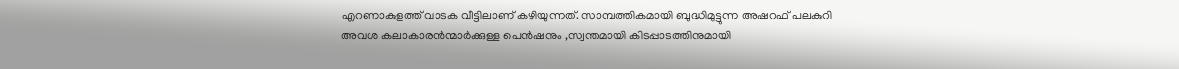എറണാകുളത്ത് വാടക വീട്ടിലാണ് കഴിയുന്നത്. സാമ്പത്തികമായി ബുദ്ധിമുട്ടുന്ന അഷറഫ് പലകുറി അവശ കലാകാരൻന്മാർക്കുള്ള പെൻഷനും ,സ്വന്തമായി കിടപ്പാടത്തിനുമായി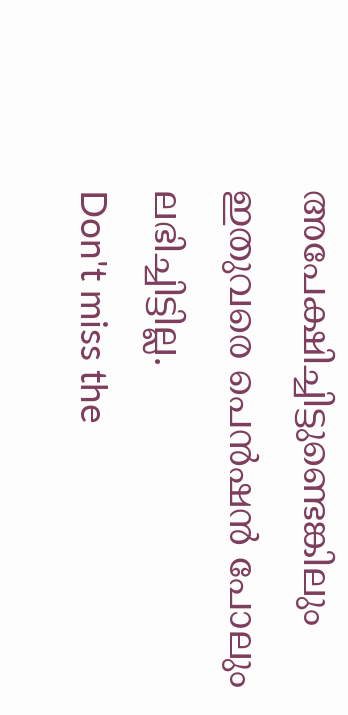അപേക്ഷിച്ചിട്ടുണ്ടെങ്കിലും ഇതുവരെ പെൻഷൻ പോലും ലഭിച്ചിട്ടില്ല.
Don't miss the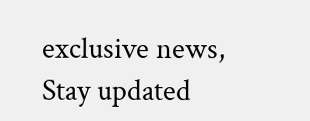exclusive news, Stay updated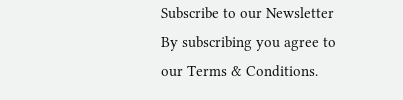Subscribe to our Newsletter
By subscribing you agree to our Terms & Conditions.